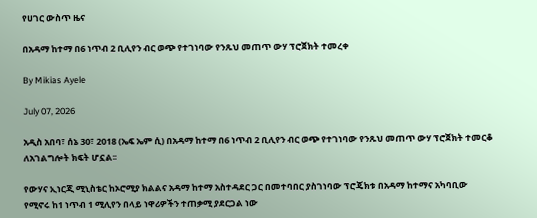የሀገር ውስጥ ዜና

በአዳማ ከተማ በ6 ነጥብ 2 ቢሊየን ብር ወጭ የተገነባው የንጹህ መጠጥ ውሃ ፕሮጀክት ተመረቀ

By Mikias Ayele

July 07, 2026

አዲስ አበባ፣ ሰኔ 30፣ 2018 (ኤፍ ኤም ሲ) በአዳማ ከተማ በ6 ነጥብ 2 ቢሊየን ብር ወጭ የተገነባው የንጹህ መጠጥ ውሃ ፕሮጀክት ተመርቆ ለአገልግሎት ክፍት ሆኗል፡፡

የውሃና ኢነርጂ ሚኒስቴር ከኦሮሚያ ክልልና አዳማ ከተማ አስተዳደር ጋር በመተባበር ያስገነባው ፕሮጄክቱ በአዳማ ከተማና አካባቢው የሚኖሩ ከ1 ነጥብ 1 ሚሊየን በላይ ነዋሪዎችን ተጠቃሚ ያደርጋል ነው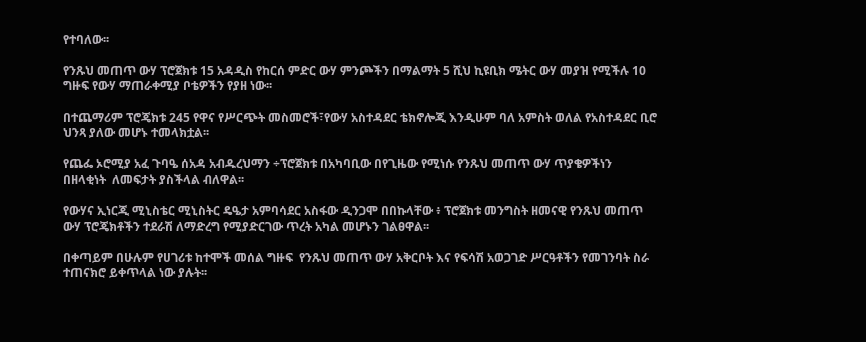የተባለው፡፡

የንጹህ መጠጥ ውሃ ፕሮጀክቱ 15 አዳዲስ የከርሰ ምድር ውሃ ምንጮችን በማልማት 5 ሺህ ኪዩቢክ ሜትር ውሃ መያዝ የሚችሉ 10 ግዙፍ የውሃ ማጠራቀሚያ ቦቴዎችን የያዘ ነው፡፡

በተጨማሪም ፕሮጄክቱ 245 የዋና የሥርጭት መስመሮች፣የውሃ አስተዳደር ቴክኖሎጂ እንዲሁም ባለ አምስት ወለል የአስተዳደር ቢሮ ህንጻ ያለው መሆኑ ተመላክቷል፡፡

የጨፌ ኦሮሚያ አፈ ጉባዔ ሰአዳ አብዱረህማን ÷ፕሮጀክቱ በአካባቢው በየጊዜው የሚነሱ የንጹህ መጠጥ ውሃ ጥያቄዎችነን በዘላቂነት  ለመፍታት ያስችላል ብለዋል፡፡

የውሃና ኢነርጂ ሚኒስቴር ሚኒስትር ዴዔታ አምባሳደር አስፋው ዲንጋሞ በበኩላቸው ፥ ፕሮጀክቱ መንግስት ዘመናዊ የንጹህ መጠጥ ውሃ ፕሮጄክቶችን ተደራሽ ለማድረግ የሚያድርገው ጥረት አካል መሆኑን ገልፀዋል፡፡

በቀጣይም በሁሉም የሀገሪቱ ከተሞች መሰል ግዙፍ  የንጹህ መጠጥ ውሃ አቅርቦት እና የፍሳሽ አወጋገድ ሥርዓቶችን የመገንባት ስራ ተጠናክሮ ይቀጥላል ነው ያሉት፡፡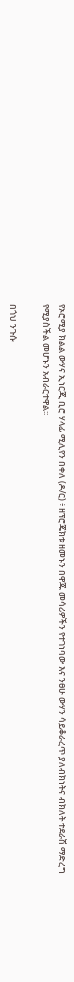የኦሮሚያ ክልል ውሃና ኢነርጂ ቢሮ ሃላፊ ሚሊየን በቀለ (ዶ/ር) ፥ ዘፕሮጄክቱ ዘመኑን በዋጁ መሳሪዎችን የተገነባው እና ንፀሁ ውሃን ሳይቆራረጥ ያለብክነትና ብክለት ተደራሽ ማድረግ የሚያስችል መሆኑን አብራርተዋል፡፡

በጎህ ንጉሱ